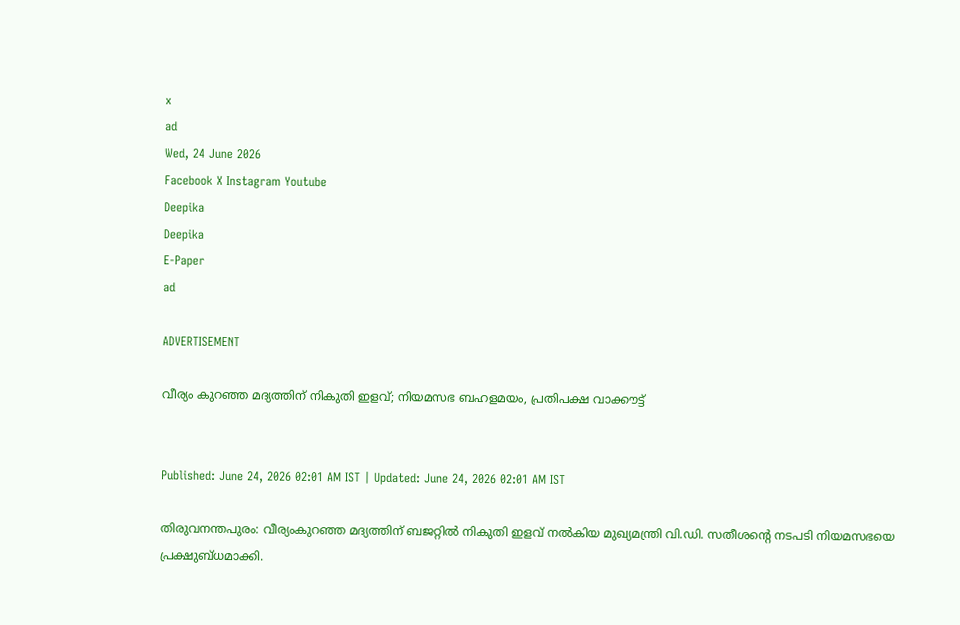x
ad
Wed, 24 June 2026
Facebook X Instagram Youtube
Deepika
Deepika
E-Paper
ad

ADVERTISEMENT

വീര്യം കുറഞ്ഞ മദ്യത്തിന് നികുതി ഇളവ്; നിയമസഭ ബഹളമയം, പ്രതിപക്ഷ വാക്കൗട്ട്


Published: June 24, 2026 02:01 AM IST | Updated: June 24, 2026 02:01 AM IST

തിരുവനന്തപുരം: വീര്യംകുറഞ്ഞ മദ്യത്തിന് ബജറ്റിൽ നികുതി ഇളവ് നൽകിയ മുഖ്യമന്ത്രി വി.ഡി. സതീശന്‍റെ നടപടി നിയമസഭയെ പ്രക്ഷുബ്ധമാക്കി.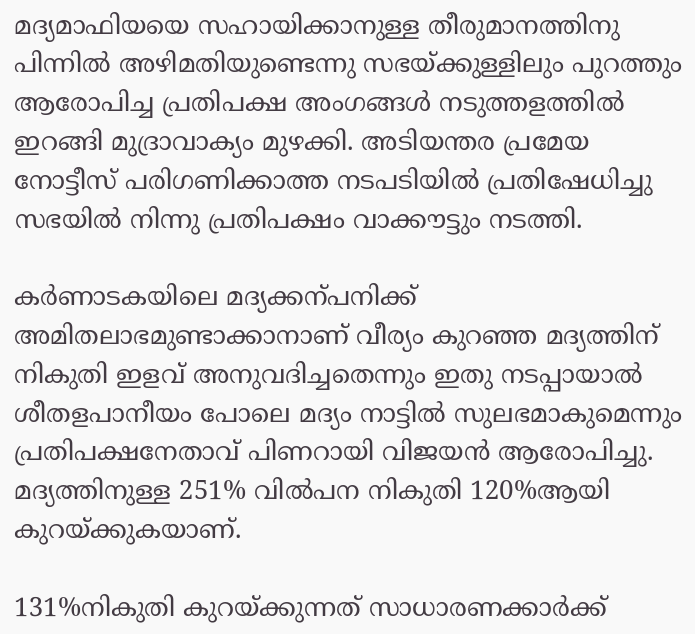മദ്യമാഫിയയെ സഹായിക്കാനുള്ള തീരുമാനത്തിനു പിന്നിൽ അഴിമതിയുണ്ടെന്നു സഭയ്ക്കുള്ളിലും പുറത്തും ആരോപിച്ച പ്രതിപക്ഷ അംഗങ്ങൾ നടുത്തളത്തിൽ ഇറങ്ങി മുദ്രാവാക്യം മുഴക്കി. അടിയന്തര പ്രമേയ നോട്ടീസ് പരിഗണിക്കാത്ത നടപടിയിൽ പ്രതിഷേധിച്ചു സഭയിൽ നിന്നു പ്രതിപക്ഷം വാക്കൗട്ടും നടത്തി.

കർണാടകയിലെ മദ്യക്കന്പനിക്ക് അമിതലാഭമുണ്ടാക്കാനാണ് വീര്യം കുറഞ്ഞ മദ്യത്തിന് നികുതി ഇളവ് അനുവദിച്ചതെന്നും ഇതു നടപ്പായാൽ ശീതളപാനീയം പോലെ മദ്യം നാട്ടിൽ സുലഭമാകുമെന്നും പ്രതിപക്ഷനേതാവ് പിണറായി വിജയൻ ആരോപിച്ചു. മദ്യത്തിനുള്ള 251% വിൽപന നികുതി 120%ആയി കുറയ്ക്കുകയാണ്.

131%നികുതി കുറയ്ക്കുന്നത് സാധാരണക്കാർക്ക്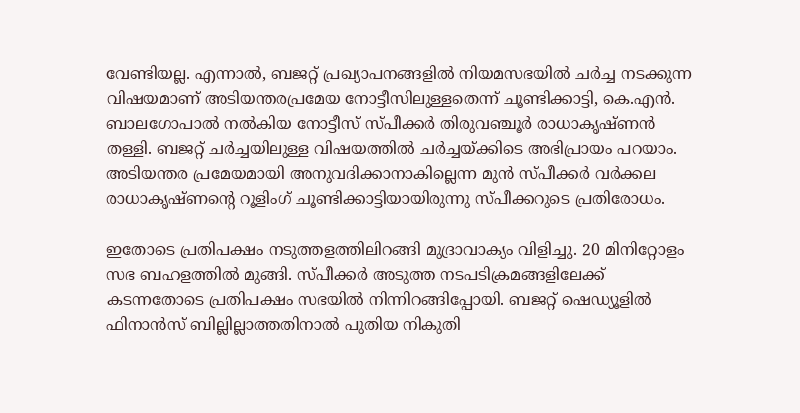വേണ്ടിയല്ല. എന്നാൽ, ബജറ്റ് പ്രഖ്യാപനങ്ങളിൽ നിയമസഭയിൽ ചർച്ച നടക്കുന്ന വിഷയമാണ് അടിയന്തരപ്രമേയ നോട്ടീസിലുള്ളതെന്ന് ചൂണ്ടിക്കാട്ടി, കെ.എൻ. ബാലഗോപാൽ നൽകിയ നോട്ടീസ് സ്പീക്കർ തിരുവഞ്ചൂർ രാധാകൃഷ്ണൻ തള്ളി. ബജറ്റ് ചർച്ചയിലുള്ള വിഷയത്തിൽ ചർച്ചയ്ക്കിടെ അഭിപ്രായം പറയാം. അടിയന്തര പ്രമേയമായി അനുവദിക്കാനാകില്ലെന്ന മുൻ സ്പീക്കർ വർക്കല രാധാകൃഷ്ണന്‍റെ റൂളിംഗ് ചൂണ്ടിക്കാട്ടിയായിരുന്നു സ്പീക്കറുടെ പ്രതിരോധം.

ഇതോടെ പ്രതിപക്ഷം നടുത്തളത്തിലിറങ്ങി മുദ്രാവാക്യം വിളിച്ചു. 20 മിനിറ്റോളം സഭ ബഹളത്തിൽ മുങ്ങി. സ്പീക്കർ അടുത്ത നടപടിക്രമങ്ങളിലേക്ക് കടന്നതോടെ പ്രതിപക്ഷം സഭയിൽ നിന്നിറങ്ങിപ്പോയി. ബജറ്റ് ഷെഡ്യൂളിൽ ഫിനാൻസ് ബില്ലില്ലാത്തതിനാൽ പുതിയ നികുതി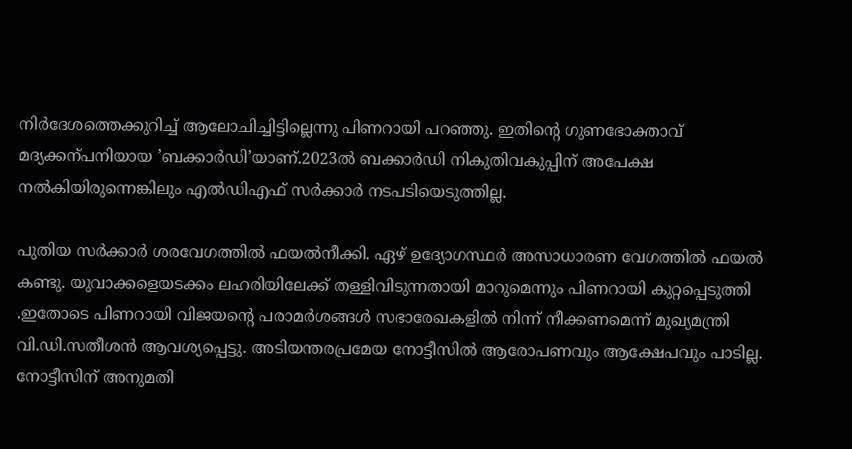നിർദേശത്തെക്കുറിച്ച് ആലോചിച്ചിട്ടില്ലെന്നു പിണറായി പറഞ്ഞു. ഇതിന്‍റെ ഗുണഭോക്താവ് മദ്യക്കന്പനിയായ ’ബക്കാർഡി’യാണ്.2023ൽ ബക്കാർഡി നികുതിവകുപ്പിന് അപേക്ഷ നൽകിയിരുന്നെങ്കിലും എൽഡിഎഫ് സർക്കാർ നടപടിയെടുത്തില്ല.

പുതിയ സർക്കാർ ശരവേഗത്തിൽ ഫയൽനീക്കി. ഏഴ് ഉദ്യോഗസ്ഥർ അസാധാരണ വേഗത്തിൽ ഫയൽ കണ്ടു. യുവാക്കളെയടക്കം ലഹരിയിലേക്ക് തള്ളിവിടുന്നതായി മാറുമെന്നും പിണറായി കുറ്റപ്പെടുത്തി .ഇതോടെ പിണറായി വിജയന്‍റെ പരാമർശങ്ങൾ സഭാരേഖകളിൽ നിന്ന് നീക്കണമെന്ന് മുഖ്യമന്ത്രി വി.ഡി.സതീശൻ ആവശ്യപ്പെട്ടു. അടിയന്തരപ്രമേയ നോട്ടീസിൽ ആരോപണവും ആക്ഷേപവും പാടില്ല.
നോട്ടീസിന് അനുമതി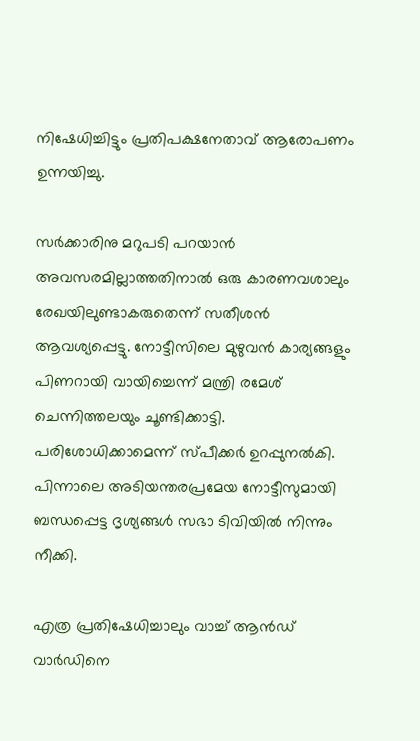നിഷേധിച്ചിട്ടും പ്രതിപക്ഷനേതാവ് ആരോപണം ഉന്നയിച്ചു.

സർക്കാരിനു മറുപടി പറയാൻ അവസരമില്ലാത്തതിനാൽ ഒരു കാരണവശാലും രേഖയിലുണ്ടാകരുതെന്ന് സതീശൻ ആവശ്യപ്പെട്ടു. നോട്ടീസിലെ മുഴുവൻ കാര്യങ്ങളും പിണറായി വായിച്ചെന്ന് മന്ത്രി രമേശ് ചെന്നിത്തലയും ചൂണ്ടിക്കാട്ടി. പരിശോധിക്കാമെന്ന് സ്പീക്കർ ഉറപ്പുനൽകി. പിന്നാലെ അടിയന്തരപ്രമേയ നോട്ടീസുമായി ബന്ധപ്പെട്ട ദൃശ്യങ്ങൾ സഭാ ടിവിയിൽ നിന്നും നീക്കി.

എത്ര പ്രതിഷേധിച്ചാലും വാച്ച് ആൻഡ് വാർഡിനെ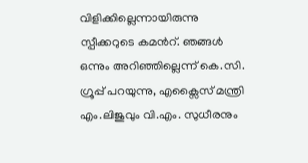വിളിക്കില്ലെന്നായിരുന്നു സ്പീക്കറുടെ കമന്‍റ്. ഞങ്ങൾ ഒന്നും അറിഞ്ഞില്ലെന്ന് കെ.സി. ഗ്രൂപ്പ് പറയുന്നു, എക്സൈസ് മന്ത്രി എം.ലിജുവും വി.എം. സുധീരനും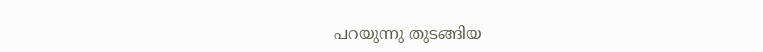പറയുന്നു തുടങ്ങിയ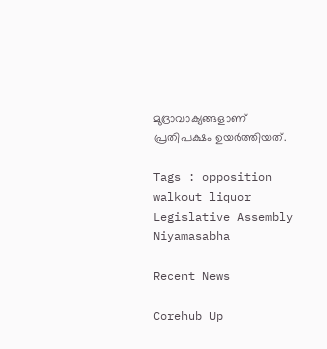മുദ്രാവാക്യങ്ങളാണ് പ്രതിപക്ഷം ഉയർത്തിയത്.

Tags : opposition walkout liquor Legislative Assembly Niyamasabha

Recent News

Corehub Up